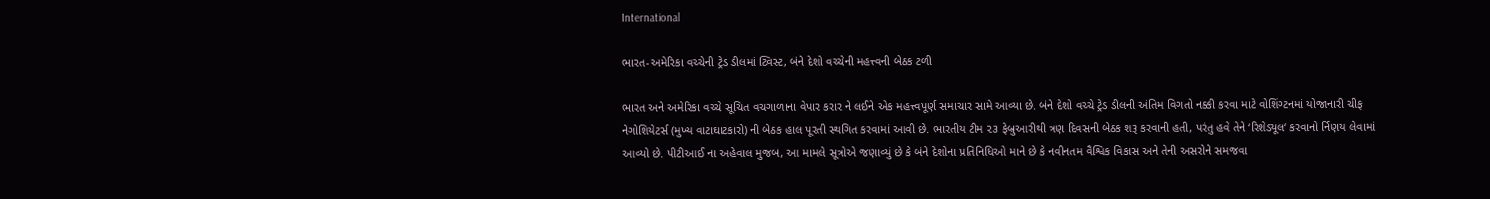International

ભારત-અમેરિકા વચ્ચેની ટ્રેડ ડીલમાં ટ્વિસ્ટ, બંને દેશો વચ્ચેની મહત્ત્વની બેઠક ટળી

ભારત અને અમેરિકા વચ્ચે સૂચિત વચગાળાના વેપાર કરાર ને લઈને એક મહત્ત્વપૂર્ણ સમાચાર સામે આવ્યા છે. બંને દેશો વચ્ચે ટ્રેડ ડીલની અંતિમ વિગતો નક્કી કરવા માટે વોશિંગ્ટનમાં યોજાનારી ચીફ નેગોશિયેટર્સ (મુખ્ય વાટાઘાટકારો) ની બેઠક હાલ પૂરતી સ્થગિત કરવામાં આવી છે. ભારતીય ટીમ ૨૩ ફેબ્રુઆરીથી ત્રણ દિવસની બેઠક શરૂ કરવાની હતી, પરંતુ હવે તેને ‘રિશેડ્યૂલ‘ કરવાનો ર્નિણય લેવામાં આવ્યો છે. પીટીઆઈ ના અહેવાલ મુજબ, આ મામલે સૂત્રોએ જણાવ્યું છે કે બંને દેશોના પ્રતિનિધિઓ માને છે કે નવીનતમ વૈશ્વિક વિકાસ અને તેની અસરોને સમજવા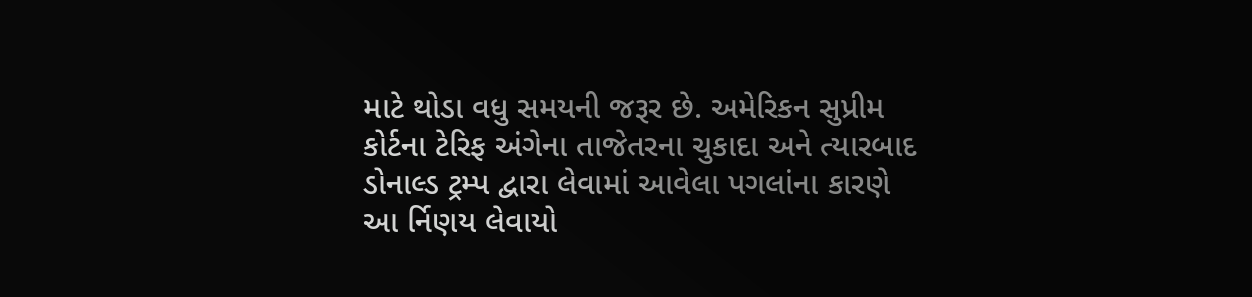માટે થોડા વધુ સમયની જરૂર છે. અમેરિકન સુપ્રીમ કોર્ટના ટેરિફ અંગેના તાજેતરના ચુકાદા અને ત્યારબાદ ડોનાલ્ડ ટ્રમ્પ દ્વારા લેવામાં આવેલા પગલાંના કારણે આ ર્નિણય લેવાયો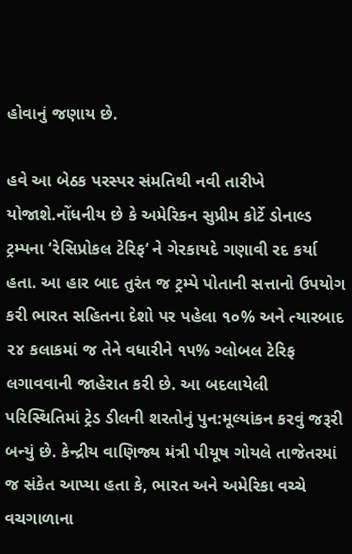હોવાનું જણાય છે.

હવે આ બેઠક પરસ્પર સંમતિથી નવી તારીખે યોજાશે.નોંધનીય છે કે અમેરિકન સુપ્રીમ કોર્ટે ડોનાલ્ડ ટ્રમ્પના ‘રેસિપ્રોકલ ટેરિફ‘ ને ગેરકાયદે ગણાવી રદ કર્યા હતા. આ હાર બાદ તુરંત જ ટ્રમ્પે પોતાની સત્તાનો ઉપયોગ કરી ભારત સહિતના દેશો પર પહેલા ૧૦% અને ત્યારબાદ ૨૪ કલાકમાં જ તેને વધારીને ૧૫% ગ્લોબલ ટેરિફ લગાવવાની જાહેરાત કરી છે. આ બદલાયેલી પરિસ્થિતિમાં ટ્રેડ ડીલની શરતોનું પુન:મૂલ્યાંકન કરવું જરૂરી બન્યું છે. કેન્દ્રીય વાણિજ્ય મંત્રી પીયૂષ ગોયલે તાજેતરમાં જ સંકેત આપ્યા હતા કે, ભારત અને અમેરિકા વચ્ચે વચગાળાના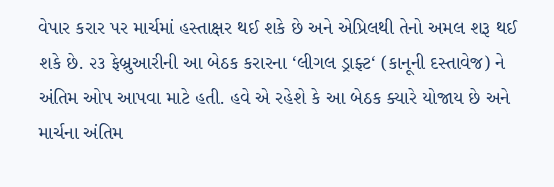વેપાર કરાર પર માર્ચમાં હસ્તાક્ષર થઈ શકે છે અને એપ્રિલથી તેનો અમલ શરૂ થઈ શકે છે. ૨૩ ફેબ્રુઆરીની આ બેઠક કરારના ‘લીગલ ડ્રાફ્ટ‘ (કાનૂની દસ્તાવેજ) ને અંતિમ ઓપ આપવા માટે હતી. હવે એ રહેશે કે આ બેઠક ક્યારે યોજાય છે અને માર્ચના અંતિમ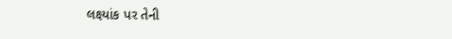લક્ષ્યાંક પર તેની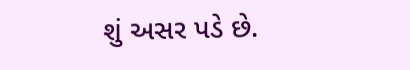શું અસર પડે છે.